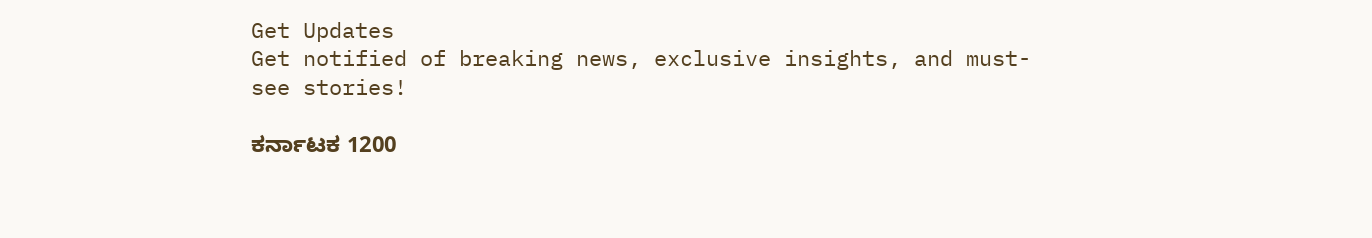Get Updates
Get notified of breaking news, exclusive insights, and must-see stories!

ಕರ್ನಾಟಕ 1200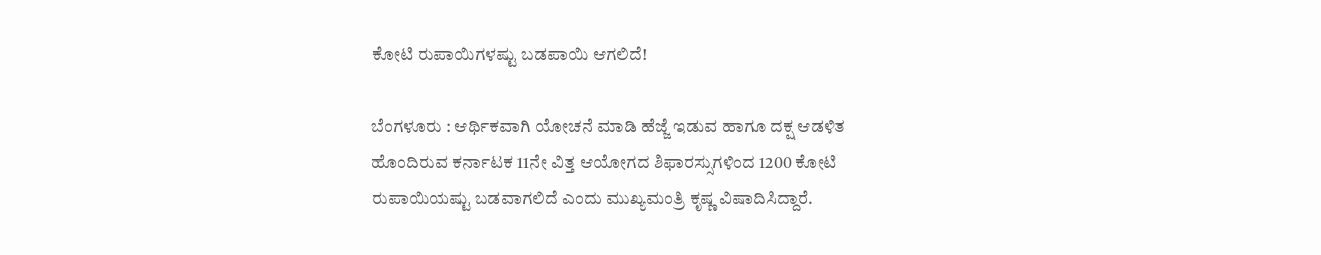ಕೋಟಿ ರುಪಾಯಿಗಳಷ್ಟು ಬಡಪಾಯಿ ಆಗಲಿದೆ!

ಬೆಂಗಳೂರು : ಆರ್ಥಿಕವಾಗಿ ಯೋಚನೆ ಮಾಡಿ ಹೆಜ್ಜೆ ಇಡುವ ಹಾಗೂ ದಕ್ಷ ಆಡಳಿತ ಹೊಂದಿರುವ ಕರ್ನಾಟಕ 11ನೇ ವಿತ್ತ ಆಯೋಗದ ಶಿಫಾರಸ್ಸುಗಳಿಂದ 1200 ಕೋಟಿ ರುಪಾಯಿಯಷ್ಟು ಬಡವಾಗಲಿದೆ ಎಂದು ಮುಖ್ಯಮಂತ್ರಿ ಕೃಷ್ಣ ವಿಷಾದಿಸಿದ್ದಾರೆ.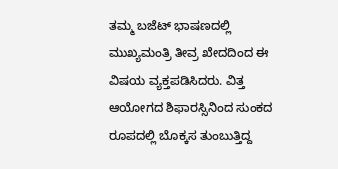ತಮ್ಮ ಬಜೆಟ್‌ ಭಾಷಣದಲ್ಲಿ ಮುಖ್ಯಮಂತ್ರಿ ತೀವ್ರ ಖೇದದಿಂದ ಈ ವಿಷಯ ವ್ಯಕ್ತಪಡಿಸಿದರು. ವಿತ್ತ ಆಯೋಗದ ಶಿಫಾರಸ್ಸಿನಿಂದ ಸುಂಕದ ರೂಪದಲ್ಲಿ ಬೊಕ್ಕಸ ತುಂಬುತ್ತಿದ್ದ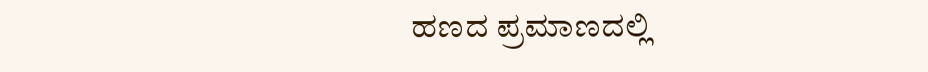ಹಣದ ಪ್ರಮಾಣದಲ್ಲಿ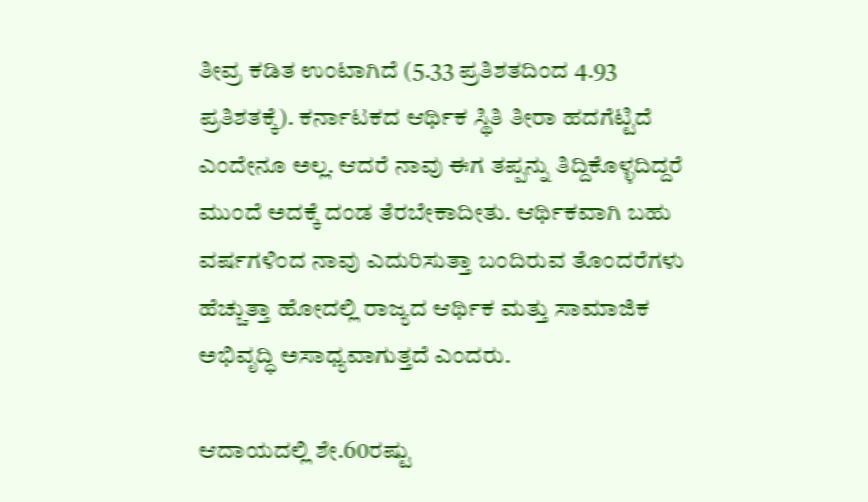ತೀವ್ರ ಕಡಿತ ಉಂಟಾಗಿದೆ (5.33 ಪ್ರತಿಶತದಿಂದ 4.93 ಪ್ರತಿಶತಕ್ಕೆ). ಕರ್ನಾಟಕದ ಆರ್ಥಿಕ ಸ್ಥಿತಿ ತೀರಾ ಹದಗೆಟ್ಟಿದೆ ಎಂದೇನೂ ಅಲ್ಲ. ಆದರೆ ನಾವು ಈಗ ತಪ್ಪನ್ನು ತಿದ್ದಿಕೊಳ್ಳದಿದ್ದರೆ ಮುಂದೆ ಅದಕ್ಕೆ ದಂಡ ತೆರಬೇಕಾದೀತು. ಆರ್ಥಿಕವಾಗಿ ಬಹು ವರ್ಷಗಳಿಂದ ನಾವು ಎದುರಿಸುತ್ತಾ ಬಂದಿರುವ ತೊಂದರೆಗಳು ಹೆಚ್ಚುತ್ತಾ ಹೋದಲ್ಲಿ ರಾಜ್ಯದ ಆರ್ಥಿಕ ಮತ್ತು ಸಾಮಾಜಿಕ ಅಭಿವೃದ್ಧಿ ಅಸಾಧ್ಯವಾಗುತ್ತದೆ ಎಂದರು.

ಆದಾಯದಲ್ಲಿ ಶೇ.60ರಷ್ಟು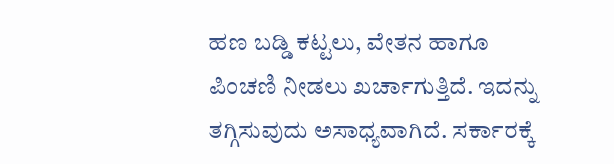ಹಣ ಬಡ್ಡಿ ಕಟ್ಟಲು, ವೇತನ ಹಾಗೂ ಪಿಂಚಣಿ ನೀಡಲು ಖರ್ಚಾಗುತ್ತಿದೆ. ಇದನ್ನು ತಗ್ಗಿಸುವುದು ಅಸಾಧ್ಯವಾಗಿದೆ. ಸರ್ಕಾರಕ್ಕೆ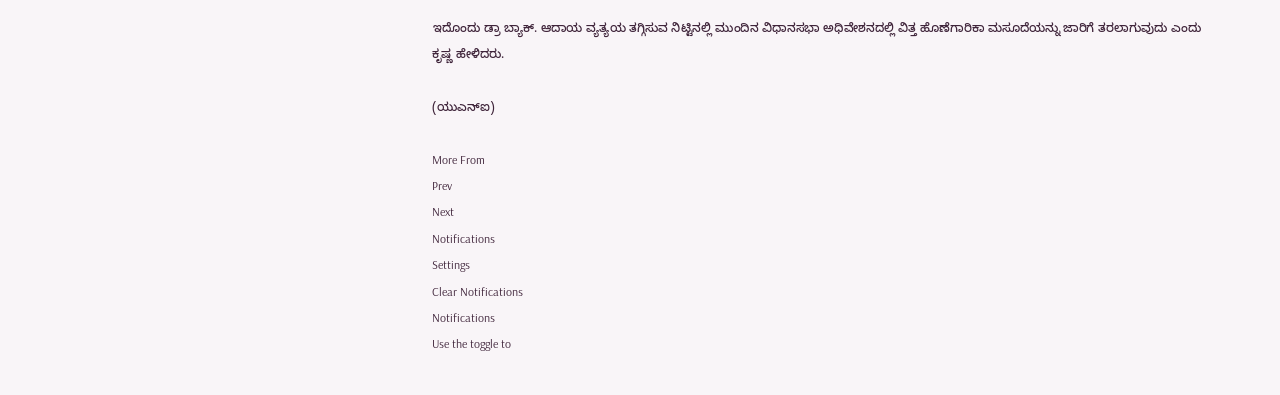ಇದೊಂದು ಡ್ರಾ ಬ್ಯಾಕ್‌. ಆದಾಯ ವ್ಯತ್ಯಯ ತಗ್ಗಿಸುವ ನಿಟ್ಟಿನಲ್ಲಿ ಮುಂದಿನ ವಿಧಾನಸಭಾ ಅಧಿವೇಶನದಲ್ಲಿ ವಿತ್ತ ಹೊಣೆಗಾರಿಕಾ ಮಸೂದೆಯನ್ನು ಜಾರಿಗೆ ತರಲಾಗುವುದು ಎಂದು ಕೃಷ್ಣ ಹೇಳಿದರು.

(ಯುಎನ್‌ಐ)

More From
Prev
Next
Notifications
Settings
Clear Notifications
Notifications
Use the toggle to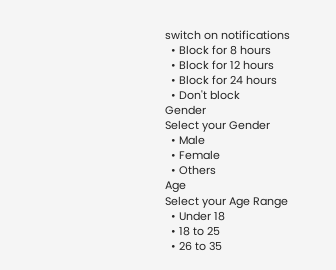switch on notifications
  • Block for 8 hours
  • Block for 12 hours
  • Block for 24 hours
  • Don't block
Gender
Select your Gender
  • Male
  • Female
  • Others
Age
Select your Age Range
  • Under 18
  • 18 to 25
  • 26 to 35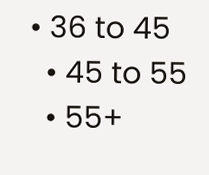• 36 to 45
  • 45 to 55
  • 55+